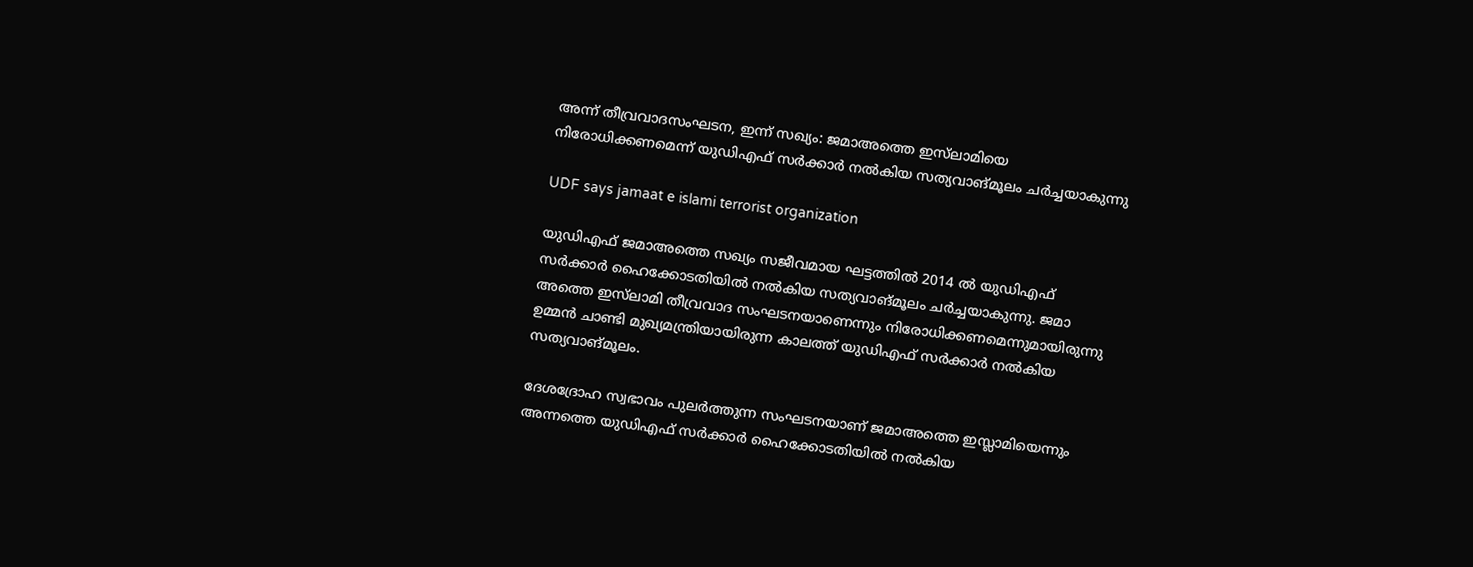അന്ന് തീവ്രവാദസംഘടന, ഇന്ന് സഖ്യം: ജമാഅത്തെ ഇസ്‌ലാമിയെ നിരോധിക്കണമെന്ന് യുഡിഎഫ് സർക്കാർ നൽകിയ സത്യവാങ്മൂലം ചർച്ചയാകുന്നു

UDF says jamaat e islami terrorist organization

യുഡിഎഫ് ജമാഅത്തെ സഖ്യം സജീവമായ ഘട്ടത്തിൽ 2014 ൽ യുഡിഎഫ് സർക്കാർ ഹൈക്കോടതിയിൽ നൽകിയ സത്യവാങ്മൂലം ചർച്ചയാകുന്നു. ജമാ അത്തെ ഇസ്‌ലാമി തീവ്രവാദ സംഘടനയാണെന്നും നിരോധിക്കണമെന്നുമായിരുന്നു ഉമ്മൻ ചാണ്ടി മുഖ്യമന്ത്രിയായിരുന്ന കാലത്ത് യുഡിഎഫ് സർക്കാർ നൽകിയ സത്യവാങ്മൂലം.

ദേശദ്രോഹ സ്വഭാവം പുലർത്തുന്ന സംഘടനയാണ് ജമാഅത്തെ ഇസ്ലാമിയെന്നും അന്നത്തെ യുഡിഎഫ് സർക്കാർ ഹൈക്കോടതിയിൽ നൽകിയ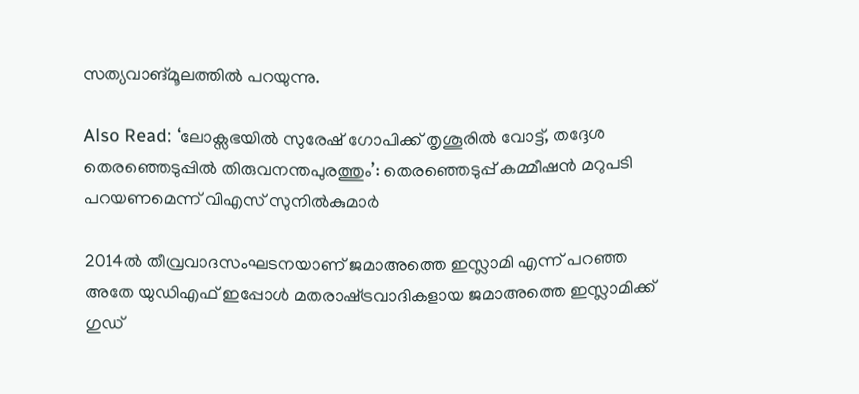സത്യവാങ്മൂലത്തിൽ പറയുന്നു.

Also Read: ‘ലോക്സഭയില്‍ സുരേഷ് ഗോപിക്ക് തൃശൂരില്‍ വോട്ട്, തദ്ദേശ തെരഞ്ഞെടുപ്പില്‍ തിരുവനന്തപുരത്തും’: തെരഞ്ഞെടുപ്പ് കമ്മീഷൻ മറുപടി പറയണമെന്ന് വിഎസ് സുനിൽകുമാര്‍

2014ൽ തീവ്രവാദസംഘടനയാണ് ജമാഅത്തെ ഇസ്ലാമി എന്ന് പറഞ്ഞ അതേ യുഡിഎഫ് ഇപ്പോൾ മതരാഷ്‌ട്രവാദികളായ ജമാഅത്തെ ഇസ്ലാമിക്ക് ഗുഡ്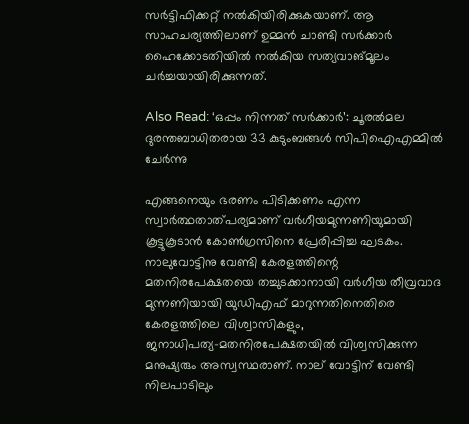സർട്ടിഫിക്കറ്റ് നൽകിയിരിക്കുകയാണ്. ആ സാഹചര്യത്തിലാണ് ഉമ്മൻ ചാണ്ടി സർക്കാർ ഹൈക്കോടതിയിൽ നൽകിയ സത്യവാങ്മൂലം ചർച്ചയായിരിക്കുന്നത്.

Also Read: ‘ഒപ്പം നിന്നത് സര്‍ക്കാര്‍’: ചൂരല്‍മല ദുരന്തബാധിതരായ 33 കുടുംബങ്ങള്‍ സിപിഐഎമ്മില്‍ ചേര്‍ന്നു

എങ്ങനെയും ഭരണം പിടിക്കണം എന്ന സ്വാർത്ഥതാത്പര്യമാണ് വർഗീയമുന്നണിയുമായി കൂട്ടുകൂടാൻ കോൺഗ്രസിനെ പ്രേരിപ്പിച്ച ഘടകം. നാലുവോട്ടിനു വേണ്ടി കേരളത്തിന്റെ മതനിരപേക്ഷതയെ തച്ചുടക്കാനായി വർഗീയ തീവ്രവാദ മുന്നണിയായി യുഡിഎഫ് മാറുന്നതിനെതിരെ കേരളത്തിലെ വിശ്വാസികളും, ജനാധിപത്യ–മതനിരപേക്ഷതയിൽ വിശ്വസിക്കുന്ന മനുഷ്യരും അസ്വസ്ഥരാണ്. നാല് വോട്ടിന് വേണ്ടി നിലപാടിലും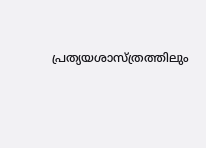പ്രത്യയശാസ്ത്രത്തിലും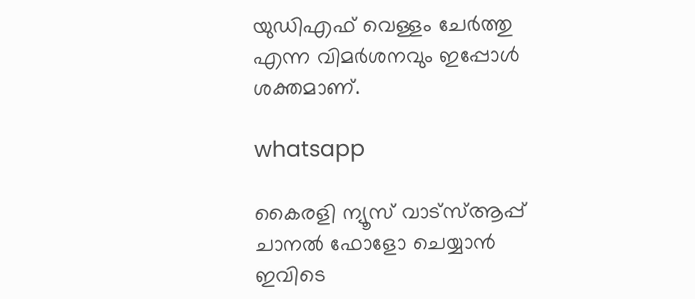യുഡിഎഫ് വെള്ളം ചേർത്തു എന്ന വിമർശനവും ഇപ്പോൾ ശക്തമാണ്.

whatsapp

കൈരളി ന്യൂസ് വാട്‌സ്ആപ്പ് ചാനല്‍ ഫോളോ ചെയ്യാന്‍ ഇവിടെ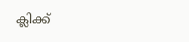ക്ലിക്ക്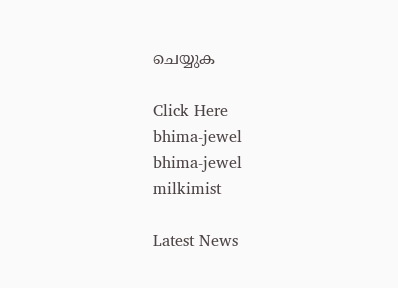ചെയ്യുക

Click Here
bhima-jewel
bhima-jewel
milkimist

Latest News